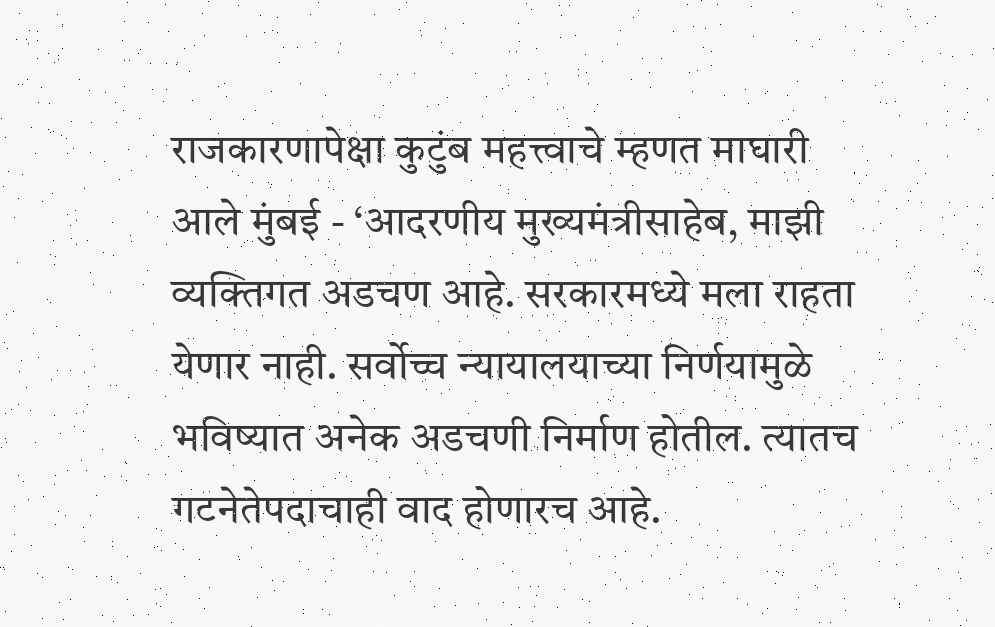राजकारणापेक्षा कुटुंब महत्त्वाचे म्हणत माघारी आले मुंबई - ‘आदरणीय मुख्यमंत्रीसाहेब, माझी व्यक्तिगत अडचण आहे. सरकारमध्ये मला राहता येणार नाही. सर्वोच्च न्यायालयाच्या निर्णयामुळे भविष्यात अनेक अडचणी निर्माण होतील. त्यातच गटनेतेपदाचाही वाद होणारच आहे.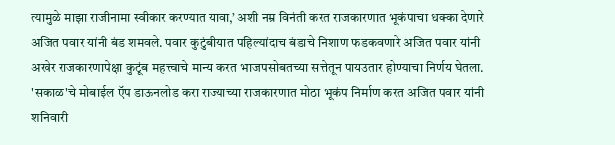त्यामुळे माझा राजीनामा स्वीकार करण्यात यावा,’ अशी नम्र विनंती करत राजकारणात भूकंपाचा धक्‍का देणारे अजित पवार यांनी बंड शमवले. पवार कुटुंबीयात पहिल्यांदाच बंडाचे निशाण फडकवणारे अजित पवार यांनी अखेर राजकारणापेक्षा कुटूंब महत्त्वाचे मान्य करत भाजपसोबतच्या सत्तेतून पायउतार होण्याचा निर्णय घेतला.  'सकाळ'चे मोबाईल ऍप डाऊनलोड करा राज्याच्या राजकारणात मोठा भूकंप निर्माण करत अजित पवार यांनी शनिवारी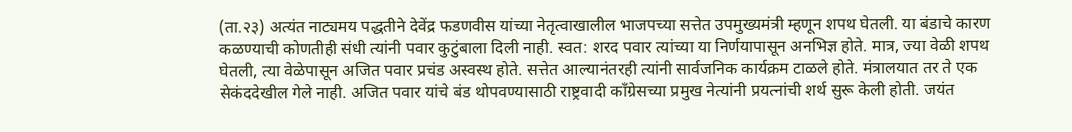(ता.२३) अत्यंत नाट्यमय पद्धतीने देवेंद्र फडणवीस यांच्या नेतृत्वाखालील भाजपच्या सत्तेत उपमुख्यमंत्री म्हणून शपथ घेतली. या बंडाचे कारण कळण्याची कोणतीही संधी त्यांनी पवार कुटुंबाला दिली नाही. स्वत: शरद पवार त्यांच्या या निर्णयापासून अनभिज्ञ होते. मात्र, ज्या वेळी शपथ घेतली, त्या वेळेपासून अजित पवार प्रचंड अस्वस्थ होते. सत्तेत आल्यानंतरही त्यांनी सार्वजनिक कार्यक्रम टाळले होते. मंत्रालयात तर ते एक सेकंददेखील गेले नाही. अजित पवार यांचे बंड थोपवण्यासाठी राष्ट्रवादी काँग्रेसच्या प्रमुख नेत्यांनी प्रयत्नांची शर्थ सुरू केली होती. जयंत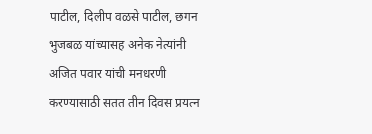पाटील, दिलीप वळसे पाटील, छगन भुजबळ यांच्यासह अनेक नेत्यांनी अजित पवार यांची मनधरणी करण्यासाठी सतत तीन दिवस प्रयत्न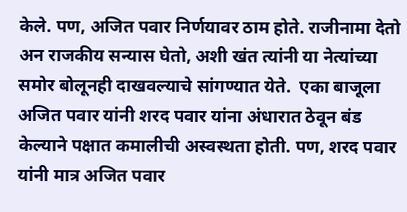केले. पण, अजित पवार निर्णयावर ठाम होते. राजीनामा देतो अन राजकीय सन्यास घेतो, अशी खंत त्यांनी या नेत्यांच्या समोर बोलूनही दाखवल्याचे सांगण्यात येते.  एका बाजूला अजित पवार यांनी शरद पवार यांना अंधारात ठेवून बंड केल्याने पक्षात कमालीची अस्वस्थता होती. पण, शरद पवार यांनी मात्र अजित पवार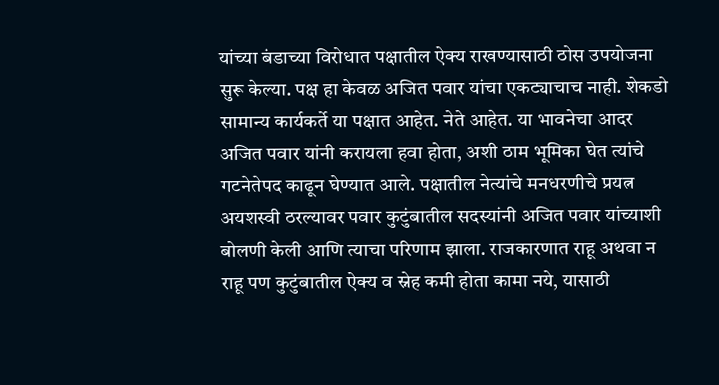यांच्या बंडाच्या विरोधात पक्षातील ऐक्‍य राखण्यासाठी ठोस उपयोजना सुरू केल्या. पक्ष हा केवळ अजित पवार यांचा एकट्याचाच नाही. शेकडो सामान्य कार्यकर्ते या पक्षात आहेत. नेते आहेत. या भावनेचा आदर अजित पवार यांनी करायला हवा होता, अशी ठाम भूमिका घेत त्यांचे गटनेतेपद काढून घेण्यात आले. पक्षातील नेत्यांचे मनधरणीचे प्रयत्न अयशस्वी ठरल्यावर पवार कुटुंबातील सदस्यांनी अजित पवार यांच्याशी बोलणी केली आणि त्याचा परिणाम झाला. राजकारणात राहू अथवा न राहू पण कुटुंबातील ऐक्‍य व स्नेह कमी होता कामा नये, यासाठी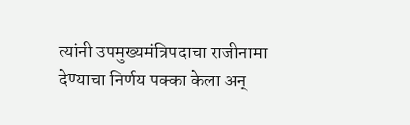त्यांनी उपमुख्यमंत्रिपदाचा राजीनामा देण्याचा निर्णय पक्‍का केला अन्‌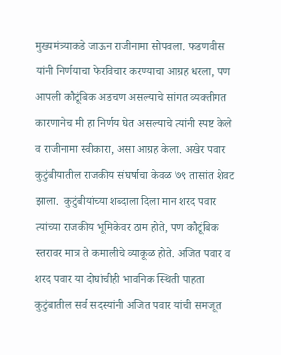मुख्यमंत्र्याकडे जाऊन राजीनामा सोपवला. फडणवीस यांनी निर्णयाचा फेरविचार करण्याचा आग्रह धरला, पण आपली कौटूंबिक अडचण असल्याचे सांगत व्यक्‍तीगत कारणानेच मी हा निर्णय घेत असल्याचे त्यांनी स्पष्ट केले व राजीनामा स्वीकारा, असा आग्रह केला. अखेर पवार कुटुंबीयातील राजकीय संघर्षाचा केवळ ७९ तासांत शेवट झाला.  कुटुंबीयांच्या शब्दाला दिला मान शरद पवार त्यांच्या राजकीय भूमिकेवर ठाम होते, पण कौटूंबिक स्तरावर मात्र ते कमालीचे व्याकूळ होते. अजित पवार व शरद पवार या दोघांचीही भावनिक स्थिती पाहता कुटुंबातील सर्व सदस्यांनी अजित पवार यांची समजूत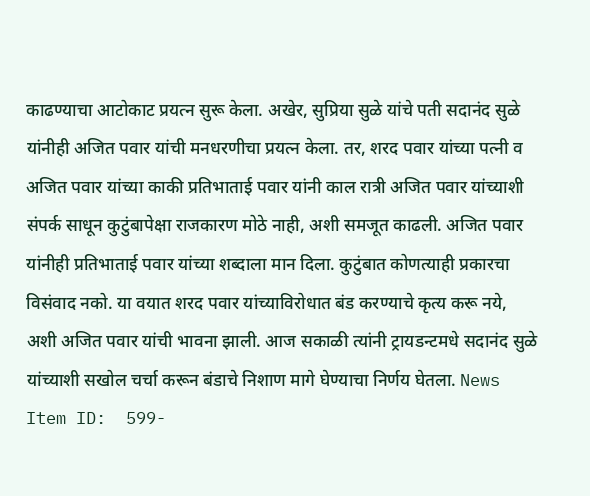काढण्याचा आटोकाट प्रयत्न सुरू केला. अखेर, सुप्रिया सुळे यांचे पती सदानंद सुळे यांनीही अजित पवार यांची मनधरणीचा प्रयत्न केला. तर, शरद पवार यांच्या पत्नी व अजित पवार यांच्या काकी प्रतिभाताई पवार यांनी काल रात्री अजित पवार यांच्याशी संपर्क साधून कुटुंबापेक्षा राजकारण मोठे नाही, अशी समजूत काढली. अजित पवार यांनीही प्रतिभाताई पवार यांच्या शब्दाला मान दिला. कुटुंबात कोणत्याही प्रकारचा विसंवाद नको. या वयात शरद पवार यांच्याविरोधात बंड करण्याचे कृत्य करू नये, अशी अजित पवार यांची भावना झाली. आज सकाळी त्यांनी ट्रायडन्टमधे सदानंद सुळे यांच्याशी सखोल चर्चा करून बंडाचे निशाण मागे घेण्याचा निर्णय घेतला. News Item ID:  599-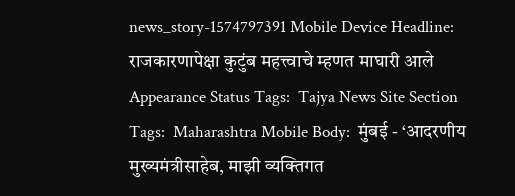news_story-1574797391 Mobile Device Headline:  राजकारणापेक्षा कुटुंब महत्त्वाचे म्हणत माघारी आले Appearance Status Tags:  Tajya News Site Section Tags:  Maharashtra Mobile Body:  मुंबई - ‘आदरणीय मुख्यमंत्रीसाहेब, माझी व्यक्तिगत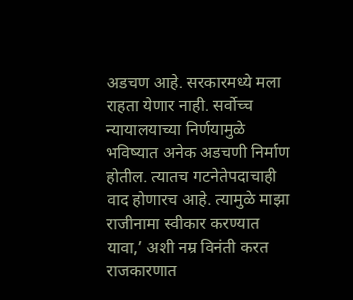अडचण आहे. सरकारमध्ये मला राहता येणार नाही. सर्वोच्च न्यायालयाच्या निर्णयामुळे भविष्यात अनेक अडचणी निर्माण होतील. त्यातच गटनेतेपदाचाही वाद होणारच आहे. त्यामुळे माझा राजीनामा स्वीकार करण्यात यावा,’ अशी नम्र विनंती करत राजकारणात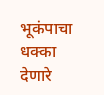भूकंपाचा धक्‍का देणारे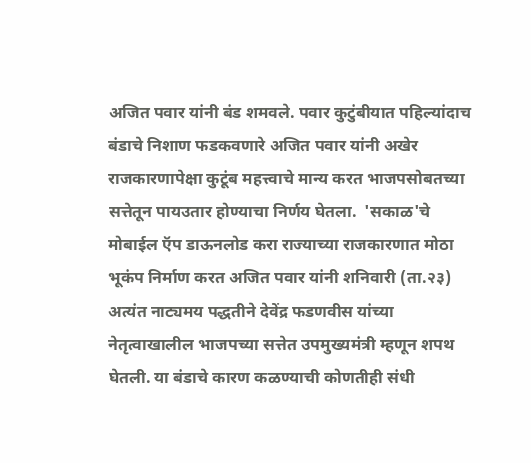अजित पवार यांनी बंड शमवले. पवार कुटुंबीयात पहिल्यांदाच बंडाचे निशाण फडकवणारे अजित पवार यांनी अखेर राजकारणापेक्षा कुटूंब महत्त्वाचे मान्य करत भाजपसोबतच्या सत्तेतून पायउतार होण्याचा निर्णय घेतला.  'सकाळ'चे मोबाईल ऍप डाऊनलोड करा राज्याच्या राजकारणात मोठा भूकंप निर्माण करत अजित पवार यांनी शनिवारी (ता.२३) अत्यंत नाट्यमय पद्धतीने देवेंद्र फडणवीस यांच्या नेतृत्वाखालील भाजपच्या सत्तेत उपमुख्यमंत्री म्हणून शपथ घेतली. या बंडाचे कारण कळण्याची कोणतीही संधी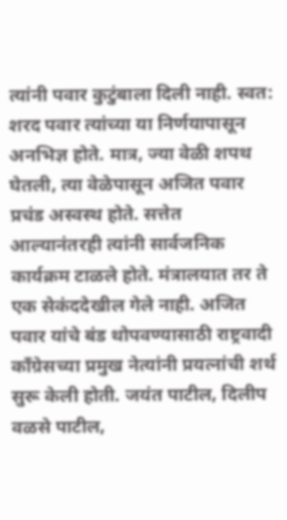त्यांनी पवार कुटुंबाला दिली नाही. स्वत: शरद पवार त्यांच्या या निर्णयापासून अनभिज्ञ होते. मात्र, ज्या वेळी शपथ घेतली, त्या वेळेपासून अजित पवार प्रचंड अस्वस्थ होते. सत्तेत आल्यानंतरही त्यांनी सार्वजनिक कार्यक्रम टाळले होते. मंत्रालयात तर ते एक सेकंददेखील गेले नाही. अजित पवार यांचे बंड थोपवण्यासाठी राष्ट्रवादी काँग्रेसच्या प्रमुख नेत्यांनी प्रयत्नांची शर्थ सुरू केली होती. जयंत पाटील, दिलीप वळसे पाटील,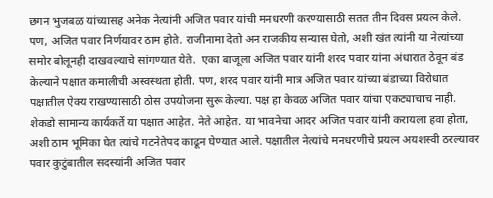छगन भुजबळ यांच्यासह अनेक नेत्यांनी अजित पवार यांची मनधरणी करण्यासाठी सतत तीन दिवस प्रयत्न केले. पण, अजित पवार निर्णयावर ठाम होते. राजीनामा देतो अन राजकीय सन्यास घेतो, अशी खंत त्यांनी या नेत्यांच्या समोर बोलूनही दाखवल्याचे सांगण्यात येते.  एका बाजूला अजित पवार यांनी शरद पवार यांना अंधारात ठेवून बंड केल्याने पक्षात कमालीची अस्वस्थता होती. पण, शरद पवार यांनी मात्र अजित पवार यांच्या बंडाच्या विरोधात पक्षातील ऐक्‍य राखण्यासाठी ठोस उपयोजना सुरू केल्या. पक्ष हा केवळ अजित पवार यांचा एकट्याचाच नाही. शेकडो सामान्य कार्यकर्ते या पक्षात आहेत. नेते आहेत. या भावनेचा आदर अजित पवार यांनी करायला हवा होता, अशी ठाम भूमिका घेत त्यांचे गटनेतेपद काढून घेण्यात आले. पक्षातील नेत्यांचे मनधरणीचे प्रयत्न अयशस्वी ठरल्यावर पवार कुटुंबातील सदस्यांनी अजित पवार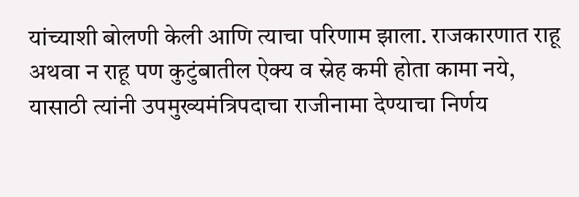यांच्याशी बोलणी केली आणि त्याचा परिणाम झाला. राजकारणात राहू अथवा न राहू पण कुटुंबातील ऐक्‍य व स्नेह कमी होता कामा नये, यासाठी त्यांनी उपमुख्यमंत्रिपदाचा राजीनामा देण्याचा निर्णय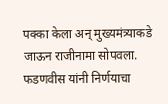पक्‍का केला अन्‌ मुख्यमंत्र्याकडे जाऊन राजीनामा सोपवला. फडणवीस यांनी निर्णयाचा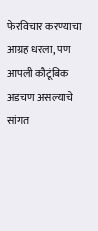फेरविचार करण्याचा आग्रह धरला, पण आपली कौटूंबिक अडचण असल्याचे सांगत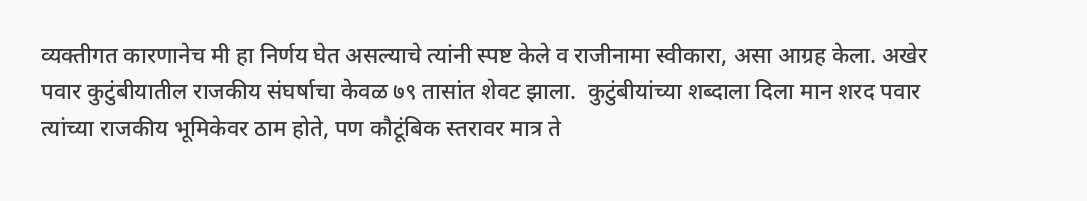व्यक्‍तीगत कारणानेच मी हा निर्णय घेत असल्याचे त्यांनी स्पष्ट केले व राजीनामा स्वीकारा, असा आग्रह केला. अखेर पवार कुटुंबीयातील राजकीय संघर्षाचा केवळ ७९ तासांत शेवट झाला.  कुटुंबीयांच्या शब्दाला दिला मान शरद पवार त्यांच्या राजकीय भूमिकेवर ठाम होते, पण कौटूंबिक स्तरावर मात्र ते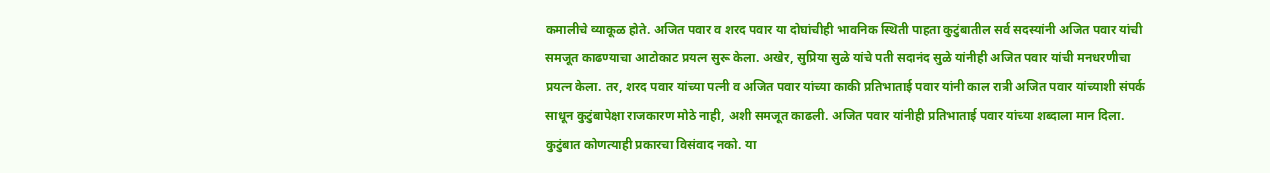कमालीचे व्याकूळ होते. अजित पवार व शरद पवार या दोघांचीही भावनिक स्थिती पाहता कुटुंबातील सर्व सदस्यांनी अजित पवार यांची समजूत काढण्याचा आटोकाट प्रयत्न सुरू केला. अखेर, सुप्रिया सुळे यांचे पती सदानंद सुळे यांनीही अजित पवार यांची मनधरणीचा प्रयत्न केला. तर, शरद पवार यांच्या पत्नी व अजित पवार यांच्या काकी प्रतिभाताई पवार यांनी काल रात्री अजित पवार यांच्याशी संपर्क साधून कुटुंबापेक्षा राजकारण मोठे नाही, अशी समजूत काढली. अजित पवार यांनीही प्रतिभाताई पवार यांच्या शब्दाला मान दिला. कुटुंबात कोणत्याही प्रकारचा विसंवाद नको. या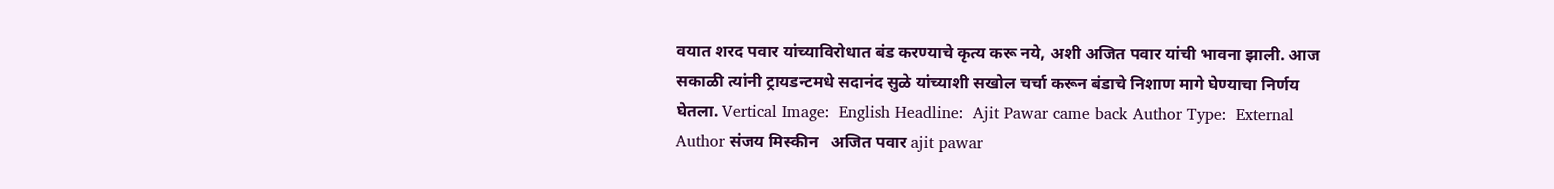वयात शरद पवार यांच्याविरोधात बंड करण्याचे कृत्य करू नये, अशी अजित पवार यांची भावना झाली. आज सकाळी त्यांनी ट्रायडन्टमधे सदानंद सुळे यांच्याशी सखोल चर्चा करून बंडाचे निशाण मागे घेण्याचा निर्णय घेतला. Vertical Image:  English Headline:  Ajit Pawar came back Author Type:  External Author संजय मिस्कीन   अजित पवार ajit pawar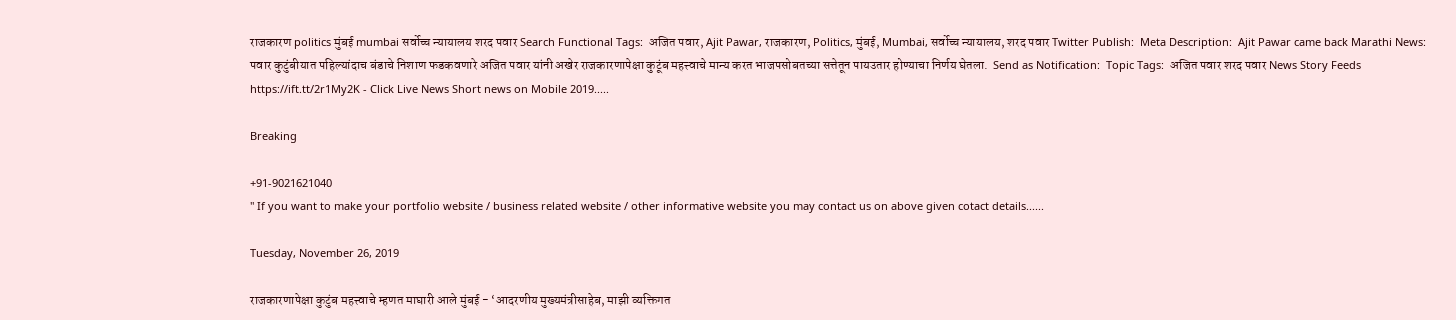राजकारण politics मुंबई mumbai सर्वोच्च न्यायालय शरद पवार Search Functional Tags:  अजित पवार, Ajit Pawar, राजकारण, Politics, मुंबई, Mumbai, सर्वोच्च न्यायालय, शरद पवार Twitter Publish:  Meta Description:  Ajit Pawar came back Marathi News: पवार कुटुंबीयात पहिल्यांदाच बंडाचे निशाण फडकवणारे अजित पवार यांनी अखेर राजकारणापेक्षा कुटूंब महत्त्वाचे मान्य करत भाजपसोबतच्या सत्तेतून पायउतार होण्याचा निर्णय घेतला.  Send as Notification:  Topic Tags:  अजित पवार शरद पवार News Story Feeds https://ift.tt/2r1My2K - Click Live News Short news on Mobile 2019.....

Breaking

+91-9021621040
" If you want to make your portfolio website / business related website / other informative website you may contact us on above given cotact details......

Tuesday, November 26, 2019

राजकारणापेक्षा कुटुंब महत्त्वाचे म्हणत माघारी आले मुंबई - ‘आदरणीय मुख्यमंत्रीसाहेब, माझी व्यक्तिगत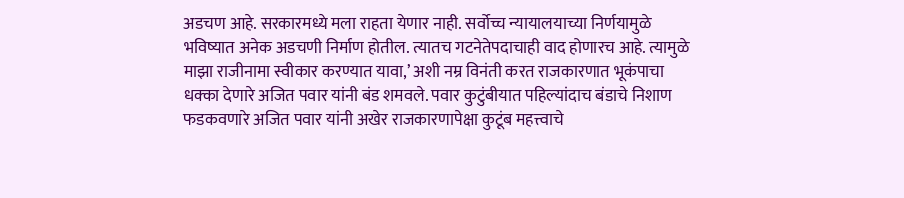अडचण आहे. सरकारमध्ये मला राहता येणार नाही. सर्वोच्च न्यायालयाच्या निर्णयामुळे भविष्यात अनेक अडचणी निर्माण होतील. त्यातच गटनेतेपदाचाही वाद होणारच आहे. त्यामुळे माझा राजीनामा स्वीकार करण्यात यावा,’ अशी नम्र विनंती करत राजकारणात भूकंपाचा धक्‍का देणारे अजित पवार यांनी बंड शमवले. पवार कुटुंबीयात पहिल्यांदाच बंडाचे निशाण फडकवणारे अजित पवार यांनी अखेर राजकारणापेक्षा कुटूंब महत्त्वाचे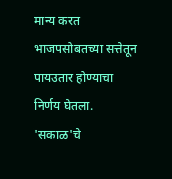मान्य करत भाजपसोबतच्या सत्तेतून पायउतार होण्याचा निर्णय घेतला.  'सकाळ'चे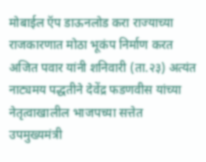मोबाईल ऍप डाऊनलोड करा राज्याच्या राजकारणात मोठा भूकंप निर्माण करत अजित पवार यांनी शनिवारी (ता.२३) अत्यंत नाट्यमय पद्धतीने देवेंद्र फडणवीस यांच्या नेतृत्वाखालील भाजपच्या सत्तेत उपमुख्यमंत्री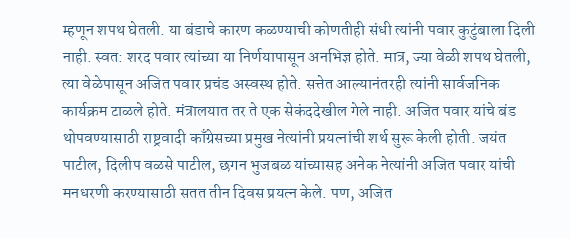म्हणून शपथ घेतली. या बंडाचे कारण कळण्याची कोणतीही संधी त्यांनी पवार कुटुंबाला दिली नाही. स्वत: शरद पवार त्यांच्या या निर्णयापासून अनभिज्ञ होते. मात्र, ज्या वेळी शपथ घेतली, त्या वेळेपासून अजित पवार प्रचंड अस्वस्थ होते. सत्तेत आल्यानंतरही त्यांनी सार्वजनिक कार्यक्रम टाळले होते. मंत्रालयात तर ते एक सेकंददेखील गेले नाही. अजित पवार यांचे बंड थोपवण्यासाठी राष्ट्रवादी काँग्रेसच्या प्रमुख नेत्यांनी प्रयत्नांची शर्थ सुरू केली होती. जयंत पाटील, दिलीप वळसे पाटील, छगन भुजबळ यांच्यासह अनेक नेत्यांनी अजित पवार यांची मनधरणी करण्यासाठी सतत तीन दिवस प्रयत्न केले. पण, अजित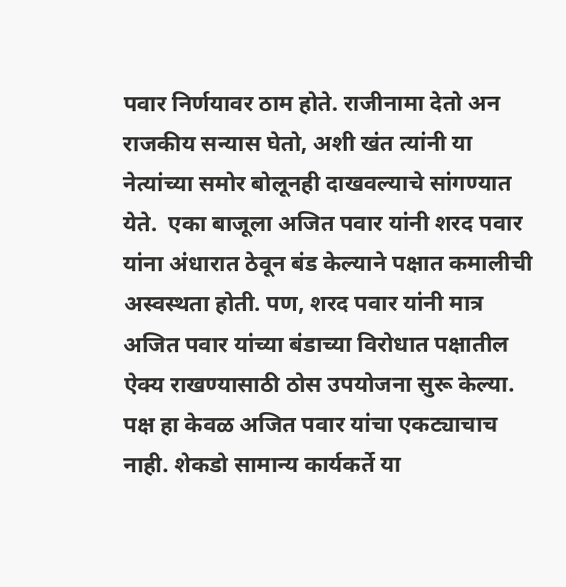पवार निर्णयावर ठाम होते. राजीनामा देतो अन राजकीय सन्यास घेतो, अशी खंत त्यांनी या नेत्यांच्या समोर बोलूनही दाखवल्याचे सांगण्यात येते.  एका बाजूला अजित पवार यांनी शरद पवार यांना अंधारात ठेवून बंड केल्याने पक्षात कमालीची अस्वस्थता होती. पण, शरद पवार यांनी मात्र अजित पवार यांच्या बंडाच्या विरोधात पक्षातील ऐक्‍य राखण्यासाठी ठोस उपयोजना सुरू केल्या. पक्ष हा केवळ अजित पवार यांचा एकट्याचाच नाही. शेकडो सामान्य कार्यकर्ते या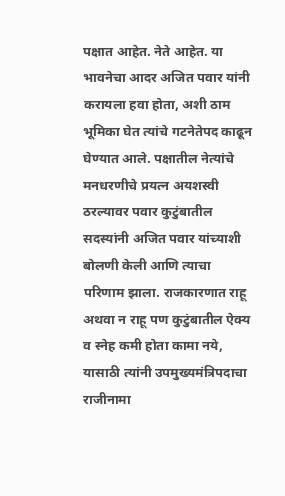पक्षात आहेत. नेते आहेत. या भावनेचा आदर अजित पवार यांनी करायला हवा होता, अशी ठाम भूमिका घेत त्यांचे गटनेतेपद काढून घेण्यात आले. पक्षातील नेत्यांचे मनधरणीचे प्रयत्न अयशस्वी ठरल्यावर पवार कुटुंबातील सदस्यांनी अजित पवार यांच्याशी बोलणी केली आणि त्याचा परिणाम झाला. राजकारणात राहू अथवा न राहू पण कुटुंबातील ऐक्‍य व स्नेह कमी होता कामा नये, यासाठी त्यांनी उपमुख्यमंत्रिपदाचा राजीनामा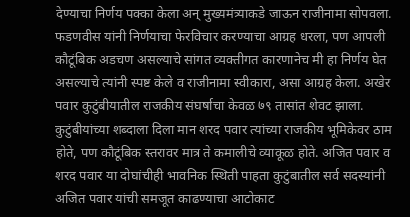देण्याचा निर्णय पक्‍का केला अन्‌ मुख्यमंत्र्याकडे जाऊन राजीनामा सोपवला. फडणवीस यांनी निर्णयाचा फेरविचार करण्याचा आग्रह धरला, पण आपली कौटूंबिक अडचण असल्याचे सांगत व्यक्‍तीगत कारणानेच मी हा निर्णय घेत असल्याचे त्यांनी स्पष्ट केले व राजीनामा स्वीकारा, असा आग्रह केला. अखेर पवार कुटुंबीयातील राजकीय संघर्षाचा केवळ ७९ तासांत शेवट झाला.  कुटुंबीयांच्या शब्दाला दिला मान शरद पवार त्यांच्या राजकीय भूमिकेवर ठाम होते, पण कौटूंबिक स्तरावर मात्र ते कमालीचे व्याकूळ होते. अजित पवार व शरद पवार या दोघांचीही भावनिक स्थिती पाहता कुटुंबातील सर्व सदस्यांनी अजित पवार यांची समजूत काढण्याचा आटोकाट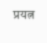प्रयत्न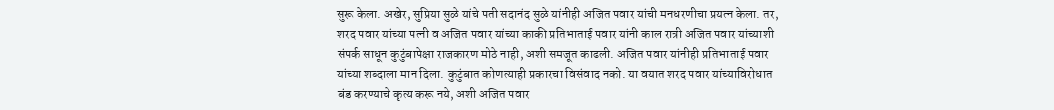सुरू केला. अखेर, सुप्रिया सुळे यांचे पती सदानंद सुळे यांनीही अजित पवार यांची मनधरणीचा प्रयत्न केला. तर, शरद पवार यांच्या पत्नी व अजित पवार यांच्या काकी प्रतिभाताई पवार यांनी काल रात्री अजित पवार यांच्याशी संपर्क साधून कुटुंबापेक्षा राजकारण मोठे नाही, अशी समजूत काढली. अजित पवार यांनीही प्रतिभाताई पवार यांच्या शब्दाला मान दिला. कुटुंबात कोणत्याही प्रकारचा विसंवाद नको. या वयात शरद पवार यांच्याविरोधात बंड करण्याचे कृत्य करू नये, अशी अजित पवार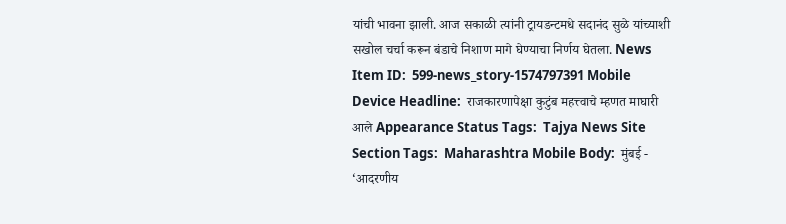यांची भावना झाली. आज सकाळी त्यांनी ट्रायडन्टमधे सदानंद सुळे यांच्याशी सखोल चर्चा करून बंडाचे निशाण मागे घेण्याचा निर्णय घेतला. News Item ID:  599-news_story-1574797391 Mobile Device Headline:  राजकारणापेक्षा कुटुंब महत्त्वाचे म्हणत माघारी आले Appearance Status Tags:  Tajya News Site Section Tags:  Maharashtra Mobile Body:  मुंबई - ‘आदरणीय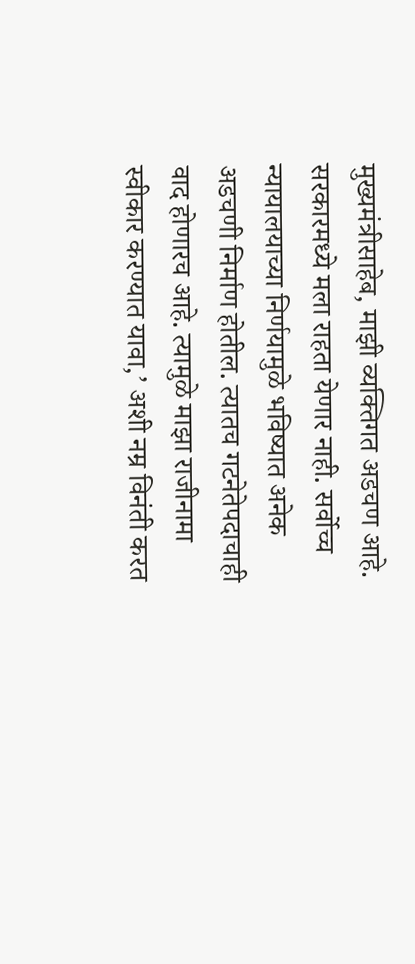मुख्यमंत्रीसाहेब, माझी व्यक्तिगत अडचण आहे. सरकारमध्ये मला राहता येणार नाही. सर्वोच्च न्यायालयाच्या निर्णयामुळे भविष्यात अनेक अडचणी निर्माण होतील. त्यातच गटनेतेपदाचाही वाद होणारच आहे. त्यामुळे माझा राजीनामा स्वीकार करण्यात यावा,’ अशी नम्र विनंती करत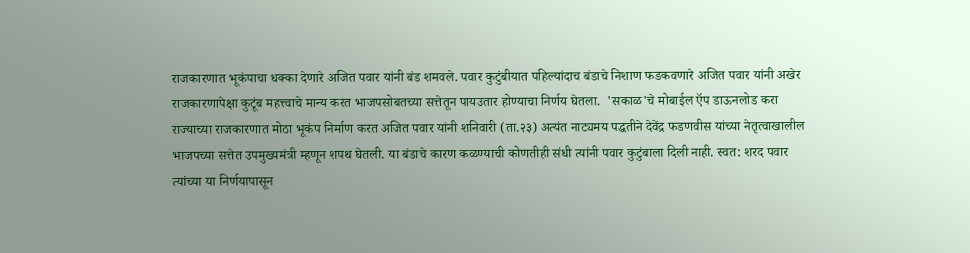राजकारणात भूकंपाचा धक्‍का देणारे अजित पवार यांनी बंड शमवले. पवार कुटुंबीयात पहिल्यांदाच बंडाचे निशाण फडकवणारे अजित पवार यांनी अखेर राजकारणापेक्षा कुटूंब महत्त्वाचे मान्य करत भाजपसोबतच्या सत्तेतून पायउतार होण्याचा निर्णय घेतला.  'सकाळ'चे मोबाईल ऍप डाऊनलोड करा राज्याच्या राजकारणात मोठा भूकंप निर्माण करत अजित पवार यांनी शनिवारी (ता.२३) अत्यंत नाट्यमय पद्धतीने देवेंद्र फडणवीस यांच्या नेतृत्वाखालील भाजपच्या सत्तेत उपमुख्यमंत्री म्हणून शपथ घेतली. या बंडाचे कारण कळण्याची कोणतीही संधी त्यांनी पवार कुटुंबाला दिली नाही. स्वत: शरद पवार त्यांच्या या निर्णयापासून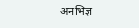अनभिज्ञ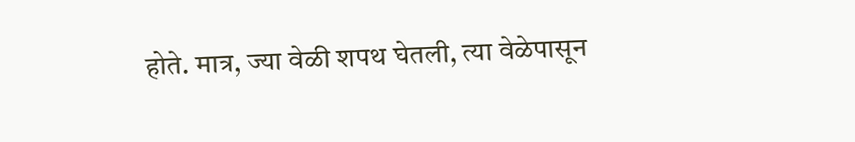होते. मात्र, ज्या वेळी शपथ घेतली, त्या वेळेपासून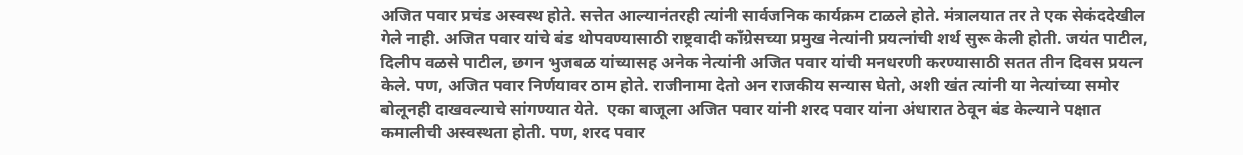अजित पवार प्रचंड अस्वस्थ होते. सत्तेत आल्यानंतरही त्यांनी सार्वजनिक कार्यक्रम टाळले होते. मंत्रालयात तर ते एक सेकंददेखील गेले नाही. अजित पवार यांचे बंड थोपवण्यासाठी राष्ट्रवादी काँग्रेसच्या प्रमुख नेत्यांनी प्रयत्नांची शर्थ सुरू केली होती. जयंत पाटील, दिलीप वळसे पाटील, छगन भुजबळ यांच्यासह अनेक नेत्यांनी अजित पवार यांची मनधरणी करण्यासाठी सतत तीन दिवस प्रयत्न केले. पण, अजित पवार निर्णयावर ठाम होते. राजीनामा देतो अन राजकीय सन्यास घेतो, अशी खंत त्यांनी या नेत्यांच्या समोर बोलूनही दाखवल्याचे सांगण्यात येते.  एका बाजूला अजित पवार यांनी शरद पवार यांना अंधारात ठेवून बंड केल्याने पक्षात कमालीची अस्वस्थता होती. पण, शरद पवार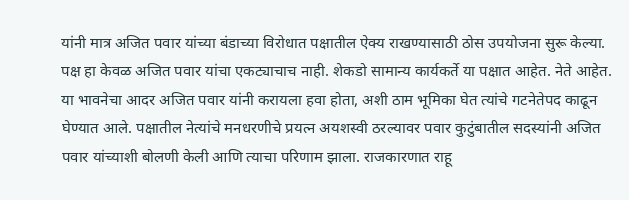यांनी मात्र अजित पवार यांच्या बंडाच्या विरोधात पक्षातील ऐक्‍य राखण्यासाठी ठोस उपयोजना सुरू केल्या. पक्ष हा केवळ अजित पवार यांचा एकट्याचाच नाही. शेकडो सामान्य कार्यकर्ते या पक्षात आहेत. नेते आहेत. या भावनेचा आदर अजित पवार यांनी करायला हवा होता, अशी ठाम भूमिका घेत त्यांचे गटनेतेपद काढून घेण्यात आले. पक्षातील नेत्यांचे मनधरणीचे प्रयत्न अयशस्वी ठरल्यावर पवार कुटुंबातील सदस्यांनी अजित पवार यांच्याशी बोलणी केली आणि त्याचा परिणाम झाला. राजकारणात राहू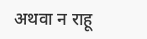अथवा न राहू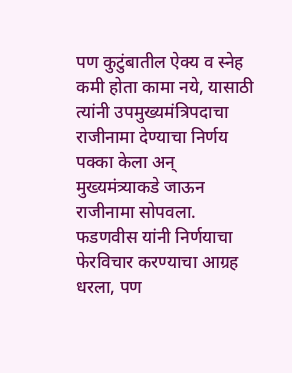पण कुटुंबातील ऐक्‍य व स्नेह कमी होता कामा नये, यासाठी त्यांनी उपमुख्यमंत्रिपदाचा राजीनामा देण्याचा निर्णय पक्‍का केला अन्‌ मुख्यमंत्र्याकडे जाऊन राजीनामा सोपवला. फडणवीस यांनी निर्णयाचा फेरविचार करण्याचा आग्रह धरला, पण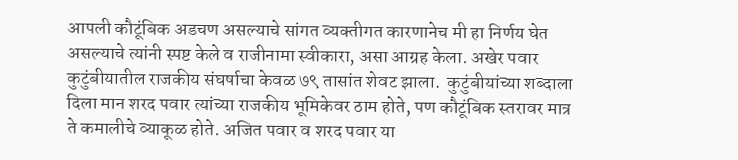आपली कौटूंबिक अडचण असल्याचे सांगत व्यक्‍तीगत कारणानेच मी हा निर्णय घेत असल्याचे त्यांनी स्पष्ट केले व राजीनामा स्वीकारा, असा आग्रह केला. अखेर पवार कुटुंबीयातील राजकीय संघर्षाचा केवळ ७९ तासांत शेवट झाला.  कुटुंबीयांच्या शब्दाला दिला मान शरद पवार त्यांच्या राजकीय भूमिकेवर ठाम होते, पण कौटूंबिक स्तरावर मात्र ते कमालीचे व्याकूळ होते. अजित पवार व शरद पवार या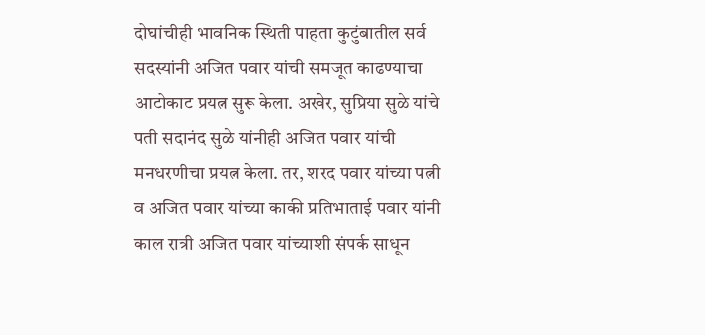दोघांचीही भावनिक स्थिती पाहता कुटुंबातील सर्व सदस्यांनी अजित पवार यांची समजूत काढण्याचा आटोकाट प्रयत्न सुरू केला. अखेर, सुप्रिया सुळे यांचे पती सदानंद सुळे यांनीही अजित पवार यांची मनधरणीचा प्रयत्न केला. तर, शरद पवार यांच्या पत्नी व अजित पवार यांच्या काकी प्रतिभाताई पवार यांनी काल रात्री अजित पवार यांच्याशी संपर्क साधून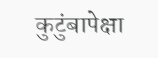कुटुंबापेक्षा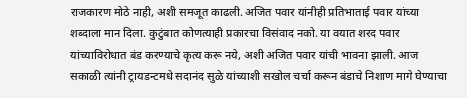राजकारण मोठे नाही, अशी समजूत काढली. अजित पवार यांनीही प्रतिभाताई पवार यांच्या शब्दाला मान दिला. कुटुंबात कोणत्याही प्रकारचा विसंवाद नको. या वयात शरद पवार यांच्याविरोधात बंड करण्याचे कृत्य करू नये, अशी अजित पवार यांची भावना झाली. आज सकाळी त्यांनी ट्रायडन्टमधे सदानंद सुळे यांच्याशी सखोल चर्चा करून बंडाचे निशाण मागे घेण्याचा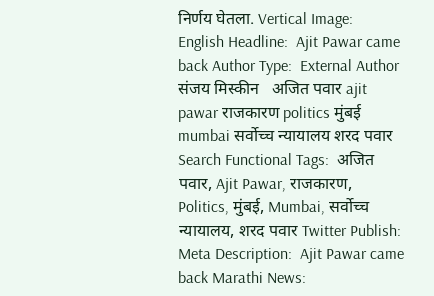निर्णय घेतला. Vertical Image:  English Headline:  Ajit Pawar came back Author Type:  External Author संजय मिस्कीन   अजित पवार ajit pawar राजकारण politics मुंबई mumbai सर्वोच्च न्यायालय शरद पवार Search Functional Tags:  अजित पवार, Ajit Pawar, राजकारण, Politics, मुंबई, Mumbai, सर्वोच्च न्यायालय, शरद पवार Twitter Publish:  Meta Description:  Ajit Pawar came back Marathi News: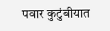पवार कुटुंबीयात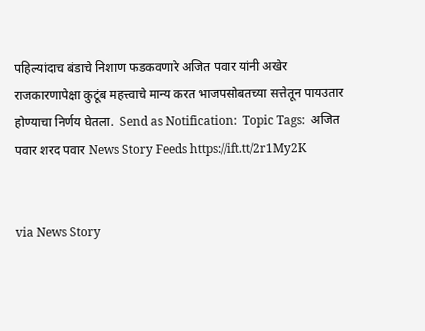पहिल्यांदाच बंडाचे निशाण फडकवणारे अजित पवार यांनी अखेर राजकारणापेक्षा कुटूंब महत्त्वाचे मान्य करत भाजपसोबतच्या सत्तेतून पायउतार होण्याचा निर्णय घेतला.  Send as Notification:  Topic Tags:  अजित पवार शरद पवार News Story Feeds https://ift.tt/2r1My2K


via News Story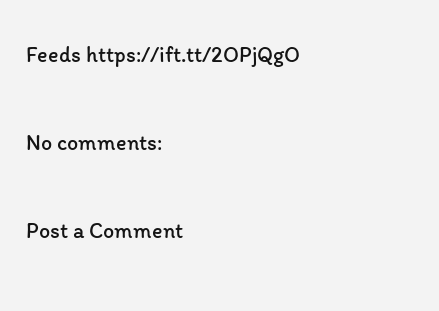Feeds https://ift.tt/2OPjQgO

No comments:

Post a Comment